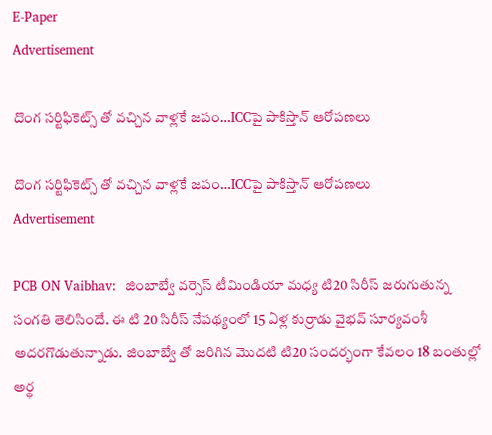E-Paper
Advertisement

దొంగ సర్టిఫికెట్స్ తో వచ్చిన వాళ్లకే జపం…ICCపై పాకిస్తాన్ ఆరోపణలు

దొంగ సర్టిఫికెట్స్ తో వచ్చిన వాళ్లకే జపం…ICCపై పాకిస్తాన్ ఆరోపణలు
Advertisement

PCB ON Vaibhav:  జింబాబ్వే వర్సెస్ టీమిండియా మధ్య టి20 సిరీస్ జరుగుతున్న సంగతి తెలిసిందే. ఈ టి 20 సిరీస్ నేపథ్యంలో 15 ఏళ్ల కుర్రాడు వైభవ్ సూర్యవంశీ అదరగొడుతున్నాడు. జింబాబ్వే తో జరిగిన మొదటి టి20 సందర్భంగా కేవలం 18 బంతుల్లో అర్థ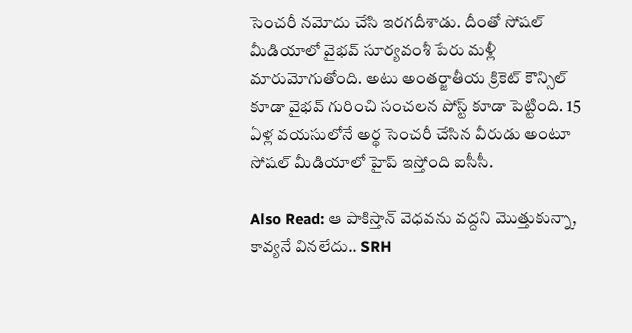సెంచరీ నమోదు చేసి ఇరగదీశాడు. దీంతో సోషల్ మీడియాలో వైభవ్ సూర్యవంశీ పేరు మళ్లీ మారుమోగుతోంది. అటు అంతర్జాతీయ క్రికెట్ కౌన్సిల్ కూడా వైభవ్ గురించి సంచలన పోస్ట్ కూడా పెట్టింది. 15 ఏళ్ల వయసులోనే అర్థ సెంచరీ చేసిన వీరుడు అంటూ సోషల్ మీడియాలో హైప్ ఇస్తోంది ఐసీసీ.

Also Read: ఆ పాకిస్తాన్ వెధ‌వ‌ను వ‌ద్ద‌ని మొత్తుకున్నా, కావ్య‌నే విన‌లేదు.. SRH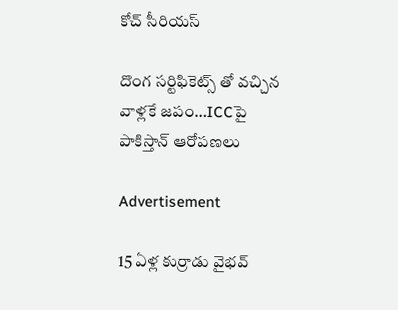కోచ్ సీరియ‌స్‌

దొంగ సర్టిఫికెట్స్ తో వచ్చిన వాళ్లకే జపం…ICCపై పాకిస్తాన్ ఆరోపణలు

Advertisement

15 ఏళ్ల కుర్రాడు వైభవ్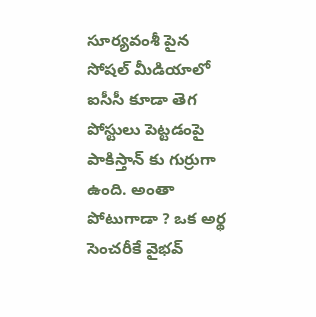సూర్యవంశీ పైన సోషల్ మీడియాలో ఐసీసీ కూడా తెగ పోస్టులు పెట్టడంపై పాకిస్తాన్ కు గుర్రుగా ఉంది. అంతా పోటుగాడా ? ఒక అర్థ సెంచరీకే వైభవ్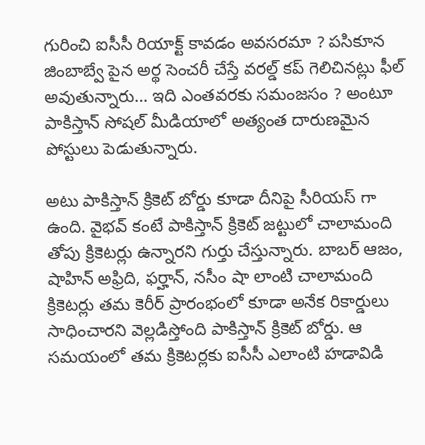గురించి ఐసీసీ రియాక్ట్ కావడం అవసరమా ? పసికూన జింబాబ్వే పైన అర్థ సెంచరీ చేస్తే వరల్డ్ కప్ గెలిచినట్లు ఫీల్ అవుతున్నారు… ఇది ఎంతవరకు సమంజసం ? అంటూ పాకిస్తాన్ సోషల్ మీడియాలో అత్యంత దారుణమైన పోస్టులు పెడుతున్నారు.

అటు పాకిస్తాన్ క్రికెట్ బోర్డు కూడా దీనిపై సీరియస్ గా ఉంది. వైభవ్ కంటే పాకిస్తాన్ క్రికెట్ జట్టులో చాలామంది తోపు క్రికెటర్లు ఉన్నారని గుర్తు చేస్తున్నారు. బాబర్ ఆజం, షాహిన్ అఫ్రిది, ఫర్హాన్, నసీం షా లాంటి చాలామంది క్రికెటర్లు తమ కెరీర్ ప్రారంభంలో కూడా అనేక రికార్డులు సాధించారని వెల్లడిస్తోంది పాకిస్తాన్ క్రికెట్ బోర్డు. ఆ సమయంలో తమ క్రికెటర్లకు ఐసీసీ ఎలాంటి హడావిడి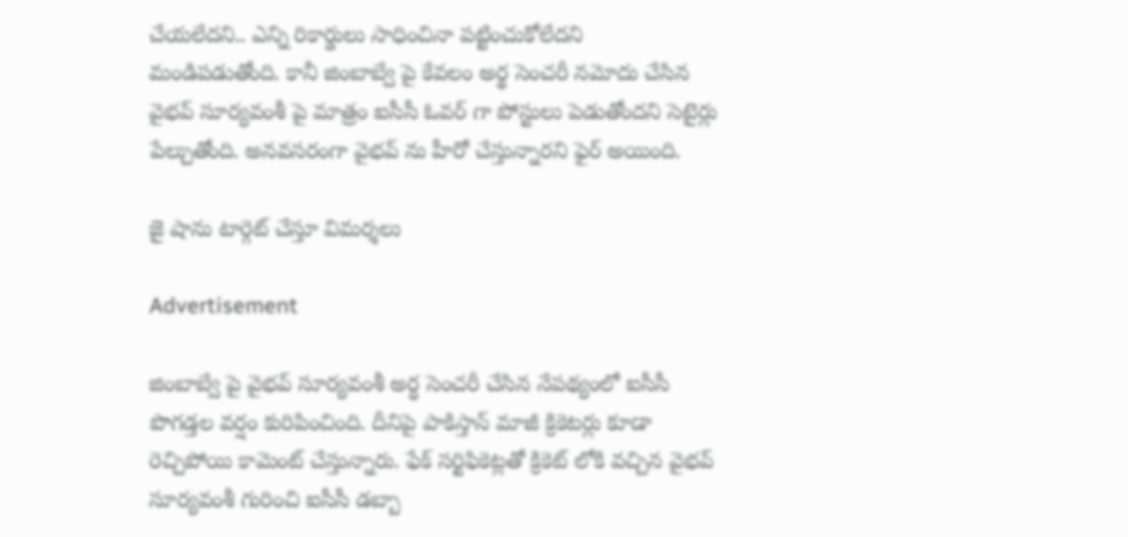చేయలేదని.. ఎన్ని రికార్డులు సాధించినా పట్టించుకోలేదని మండిపడుతోంది. కానీ జింబాబ్వే పై కేవ‌లం అర్థ సెంచరీ నమోదు చేసిన వైభవ్ సూర్యవంశీ పై మాత్రం ఐసీసీ ఓవర్ గా పోస్టులు పెడుతోంద‌ని సెటైర్లు పేల్చుతోంది. అన‌వ‌స‌రంగా వైభవ్ ను హీరో చేస్తున్నార‌ని ఫైర్ అయింది.

జై షాను టార్గెట్ చేస్తూ విమ‌ర్శ‌లు

Advertisement

జింబాబ్వే పై వైభవ్ సూర్యవంశీ అర్ధ సెంచరీ చేసిన నేపథ్యంలో ఐసీసీ పొగడ్తల వర్షం కురిపించింది. దీనిపై పాకిస్తాన్ మాజీ క్రికెటర్లు కూడా రెచ్చిపోయి కామెంట్ చేస్తున్నారు. ఫేక్ సర్టిఫికెట్లతో క్రికెట్ లోకి వచ్చిన వైభవ్ సూర్యవంశీ గురించి ఐసీసీ డబ్బా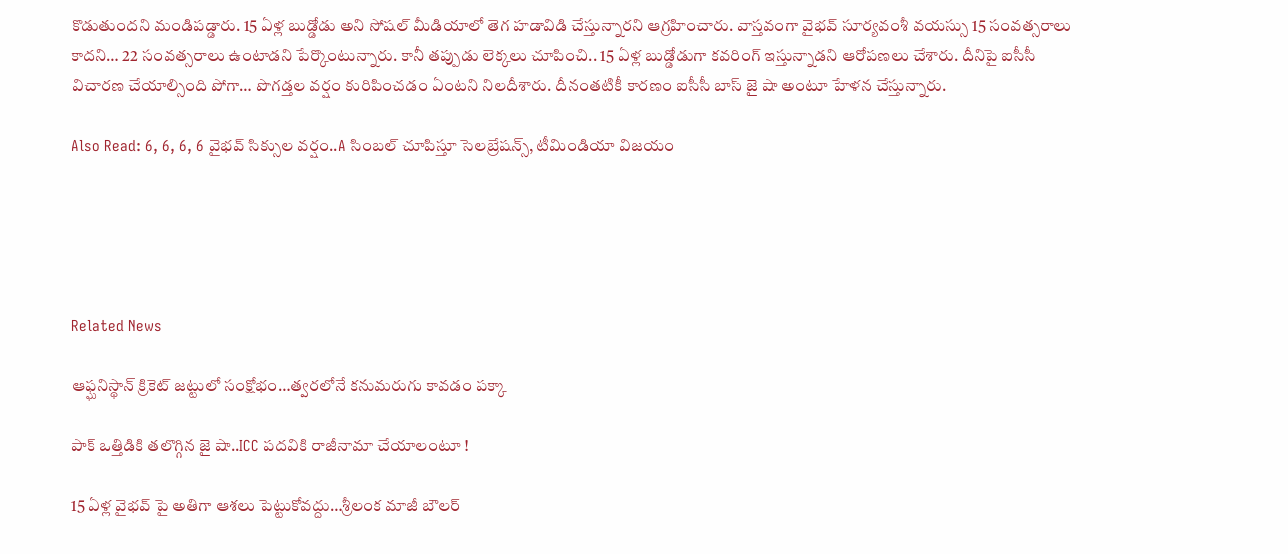కొడుతుందని మండిపడ్డారు. 15 ఏళ్ల బుడ్డోడు అని సోషల్ మీడియాలో తెగ హడావిడి చేస్తున్నారని ఆగ్రహించారు. వాస్తవంగా వైభవ్ సూర్యవంశీ వయస్సు 15 సంవత్సరాలు కాదని… 22 సంవత్సరాలు ఉంటాడని పేర్కొంటున్నారు. కానీ తప్పుడు లెక్కలు చూపించి.. 15 ఏళ్ల బుడ్డోడుగా కవరింగ్ ఇస్తున్నాడని ఆరోపణలు చేశారు. దీనిపై ఐసీసీ విచారణ చేయాల్సింది పోగా… పొగడ్తల వర్షం కురిపించడం ఏంటని నిలదీశారు. దీనంతటికీ కారణం ఐసీసీ బాస్ జై షా అంటూ హేళన చేస్తున్నారు.

Also Read: 6, 6, 6, 6 వైభ‌వ్ సిక్సుల వ‌ర్షం..A సింబ‌ల్ చూపిస్తూ సెల‌బ్రేష‌న్స్‌, టీమిండియా విజ‌యం





Related News

ఆఫ్ఘనిస్థాన్ క్రికెట్ జట్టులో సంక్షోభం…త్వ‌ర‌లోనే క‌నుమ‌రుగు కావ‌డం ప‌క్కా

పాక్ ఒత్తిడికి తలొగ్గిన జై షా..ICC పదవికి రాజీనామా చేయాలంటూ !

15 ఏళ్ల వైభవ్ పై అతిగా ఆశలు పెట్టుకోవద్దు…శ్రీలంక మాజీ బౌలర్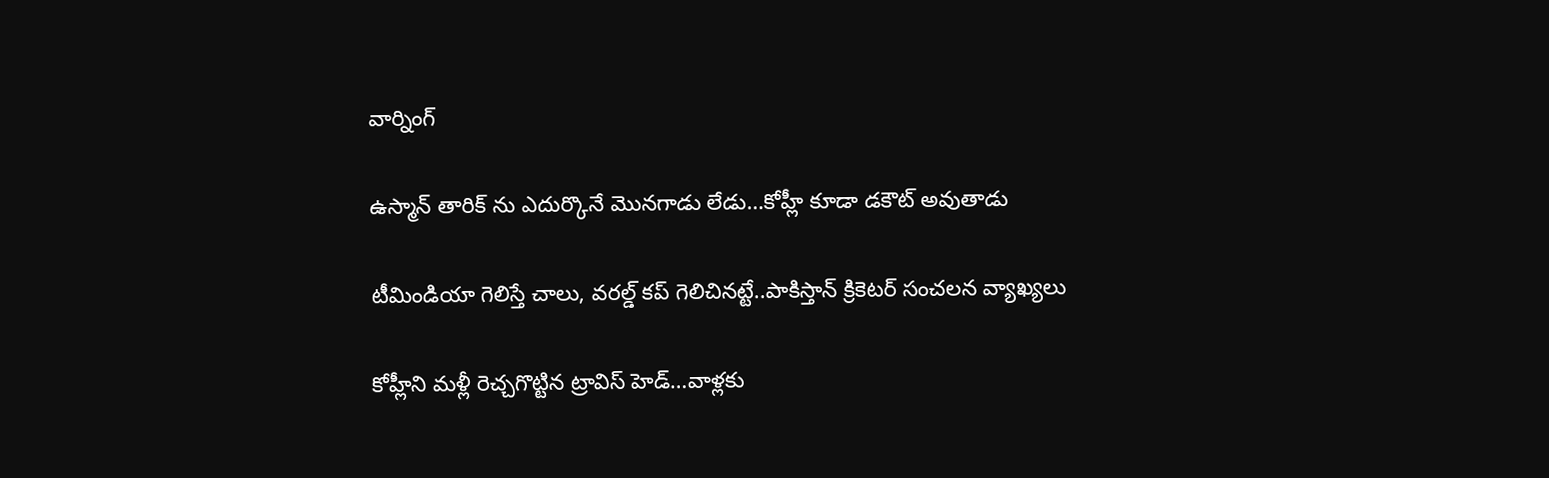వార్నింగ్

ఉస్మాన్ తారిక్ ను ఎదుర్కొనే మొనగాడు లేడు…కోహ్లీ కూడా డకౌట్ అవుతాడు

టీమిండియా గెలిస్తే చాలు, వరల్డ్ కప్ గెలిచినట్టే..పాకిస్తాన్ క్రికెటర్ సంచలన వ్యాఖ్యలు

కోహ్లీని మ‌ళ్లీ రెచ్చ‌గొట్టిన ట్రావిస్ హెడ్…వాళ్ల‌కు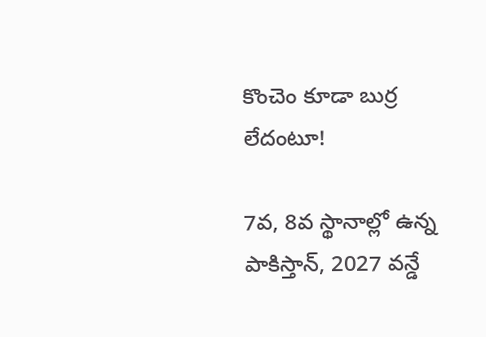కొంచెం కూడా బుర్ర లేదంటూ!

7వ, 8వ స్థానాల్లో ఉన్న పాకిస్తాన్, 2027 వ‌న్డే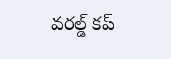వ‌ర‌ల్డ్ క‌ప్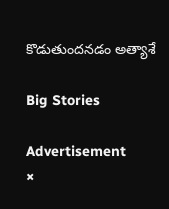కొడుతుంద‌న‌డం అత్యాశే

Big Stories

Advertisement
×